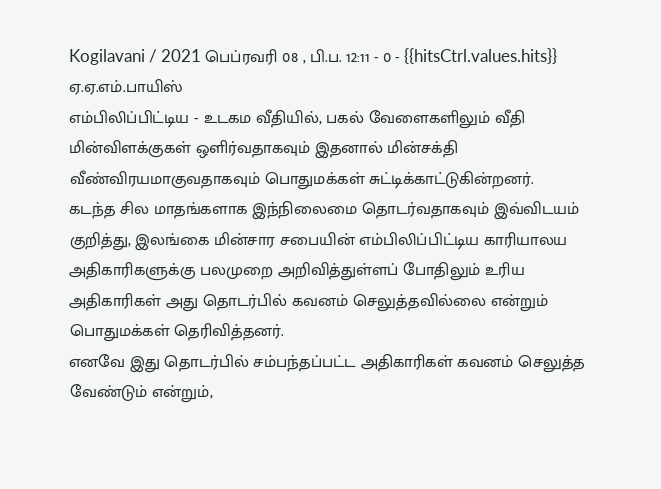Kogilavani / 2021 பெப்ரவரி 08 , பி.ப. 12:11 - 0 - {{hitsCtrl.values.hits}}
ஏ.ஏ.எம்.பாயிஸ்
எம்பிலிப்பிட்டிய - உடகம வீதியில், பகல் வேளைகளிலும் வீதி மின்விளக்குகள் ஒளிர்வதாகவும் இதனால் மின்சக்தி வீண்விரயமாகுவதாகவும் பொதுமக்கள் சுட்டிக்காட்டுகின்றனர்.
கடந்த சில மாதங்களாக இந்நிலைமை தொடர்வதாகவும் இவ்விடயம் குறித்து, இலங்கை மின்சார சபையின் எம்பிலிப்பிட்டிய காரியாலய அதிகாரிகளுக்கு பலமுறை அறிவித்துள்ளப் போதிலும் உரிய அதிகாரிகள் அது தொடர்பில் கவனம் செலுத்தவில்லை என்றும் பொதுமக்கள் தெரிவித்தனர்.
எனவே இது தொடர்பில் சம்பந்தப்பட்ட அதிகாரிகள் கவனம் செலுத்த வேண்டும் என்றும்,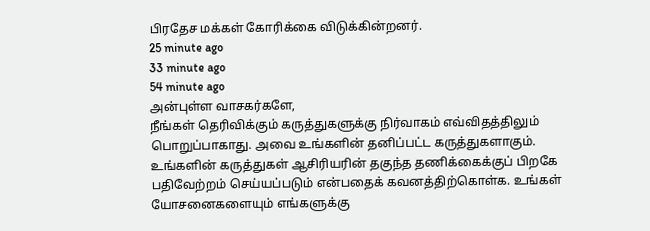பிரதேச மக்கள் கோரிக்கை விடுக்கின்றனர்.
25 minute ago
33 minute ago
54 minute ago
அன்புள்ள வாசகர்களே,
நீங்கள் தெரிவிக்கும் கருத்துகளுக்கு நிர்வாகம் எவ்விதத்திலும் பொறுப்பாகாது. அவை உங்களின் தனிப்பட்ட கருத்துகளாகும். உங்களின் கருத்துகள் ஆசிரியரின் தகுந்த தணிக்கைக்குப் பிறகே பதிவேற்றம் செய்யப்படும் என்பதைக் கவனத்திற்கொள்க. உங்கள் யோசனைகளையும் எங்களுக்கு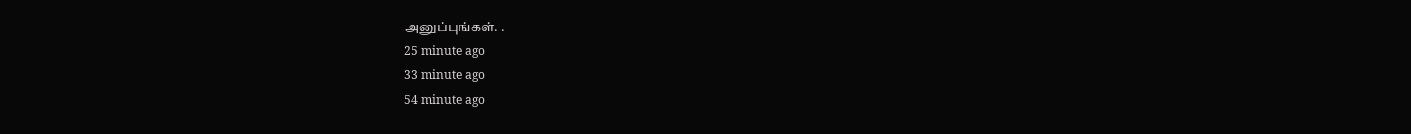அனுப்புங்கள். .
25 minute ago
33 minute ago
54 minute ago